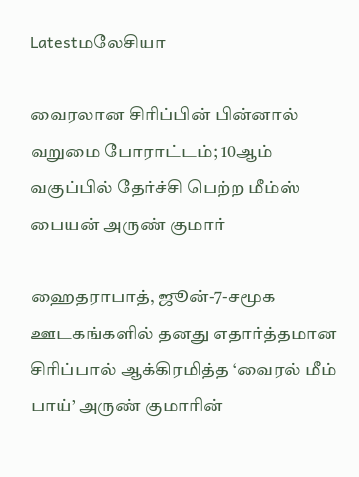Latestமலேசியா

வைரலான சிரிப்பின் பின்னால் வறுமை போராட்டம்; 10ஆம் வகுப்பில் தேர்ச்சி பெற்ற மீம்ஸ் பையன் அருண் குமார்

ஹைதராபாத், ஜூன்-7-சமூக ஊடகங்களில் தனது எதார்த்தமான சிரிப்பால் ஆக்கிரமித்த ‘வைரல் மீம் பாய்’ அருண் குமாரின்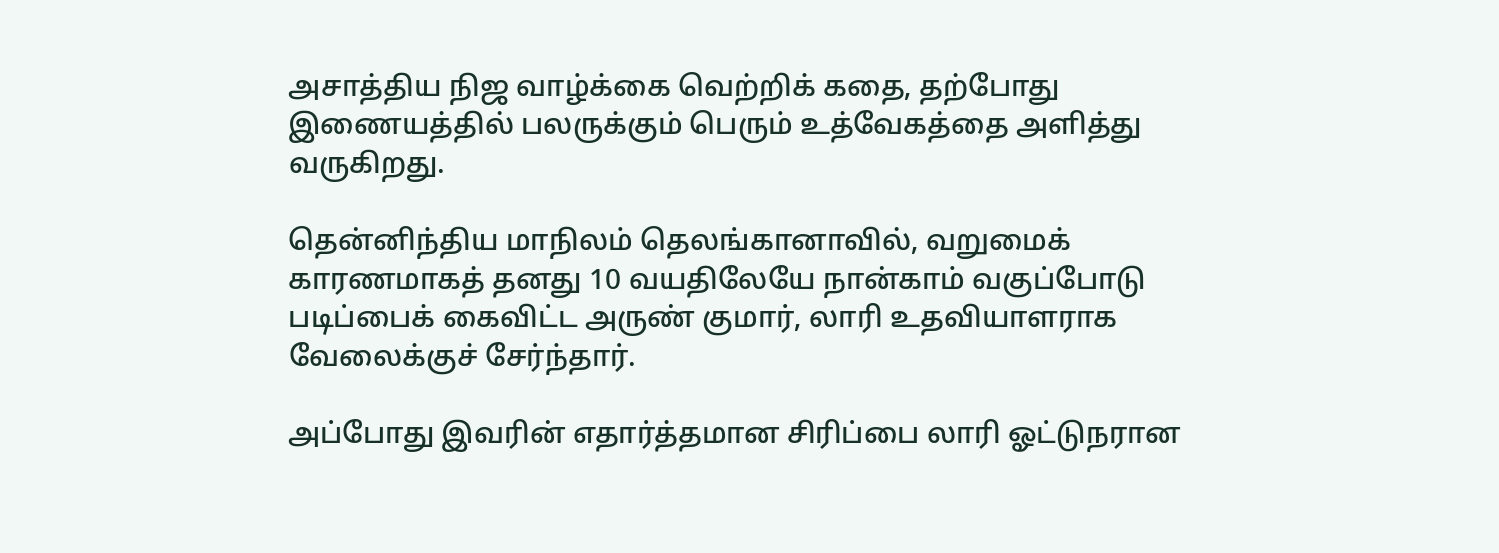அசாத்திய நிஜ வாழ்க்கை வெற்றிக் கதை, தற்போது இணையத்தில் பலருக்கும் பெரும் உத்வேகத்தை அளித்து வருகிறது.

தென்னிந்திய மாநிலம் தெலங்கானாவில், வறுமைக் காரணமாகத் தனது 10 வயதிலேயே நான்காம் வகுப்போடு படிப்பைக் கைவிட்ட அருண் குமார், லாரி உதவியாளராக வேலைக்குச் சேர்ந்தார்.

அப்போது இவரின் எதார்த்தமான சிரிப்பை லாரி ஓட்டுநரான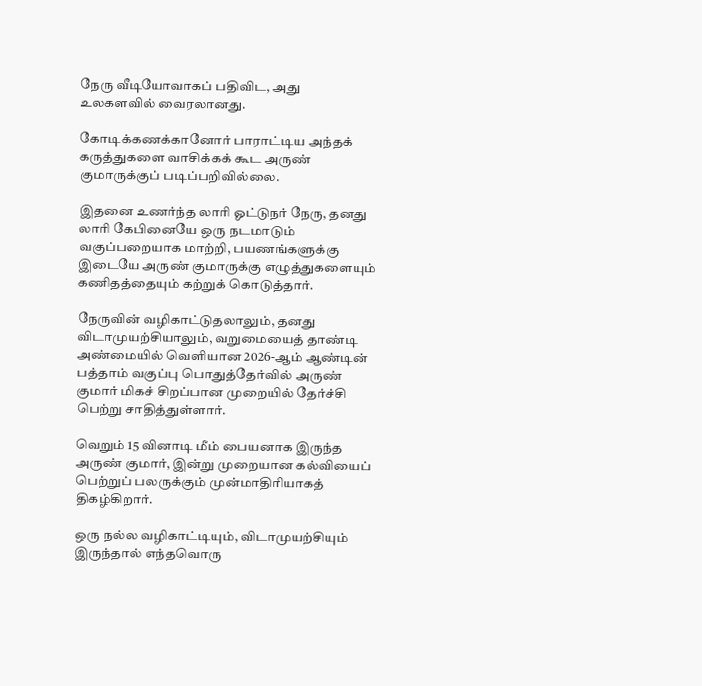நேரு வீடியோவாகப் பதிவிட, அது உலகளவில் வைரலானது.

கோடிக்கணக்கானோர் பாராட்டிய அந்தக் கருத்துகளை வாசிக்கக் கூட அருண் குமாருக்குப் படிப்பறிவில்லை.

இதனை உணர்ந்த லாரி ஓட்டுநர் நேரு, தனது லாரி கேபினையே ஒரு நடமாடும் வகுப்பறையாக மாற்றி, பயணங்களுக்கு இடையே அருண் குமாருக்கு எழுத்துகளையும் கணிதத்தையும் கற்றுக் கொடுத்தார்.

நேருவின் வழிகாட்டுதலாலும், தனது விடாமுயற்சியாலும், வறுமையைத் தாண்டி அண்மையில் வெளியான 2026-ஆம் ஆண்டின் பத்தாம் வகுப்பு பொதுத்தேர்வில் அருண் குமார் மிகச் சிறப்பான முறையில் தேர்ச்சி பெற்று சாதித்துள்ளார்.

வெறும் 15 வினாடி மீம் பையனாக இருந்த அருண் குமார், இன்று முறையான கல்வியைப் பெற்றுப் பலருக்கும் முன்மாதிரியாகத் திகழ்கிறார்.

ஒரு நல்ல வழிகாட்டியும், விடாமுயற்சியும் இருந்தால் எந்தவொரு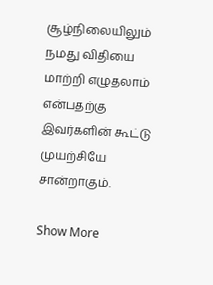சூழ்நிலையிலும் நமது விதியை மாற்றி எழுதலாம் என்பதற்கு இவர்களின் கூட்டு முயற்சியே சான்றாகும்.

Show More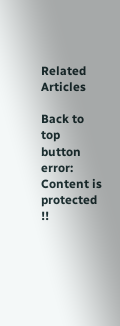Related Articles

Back to top button
error: Content is protected !!